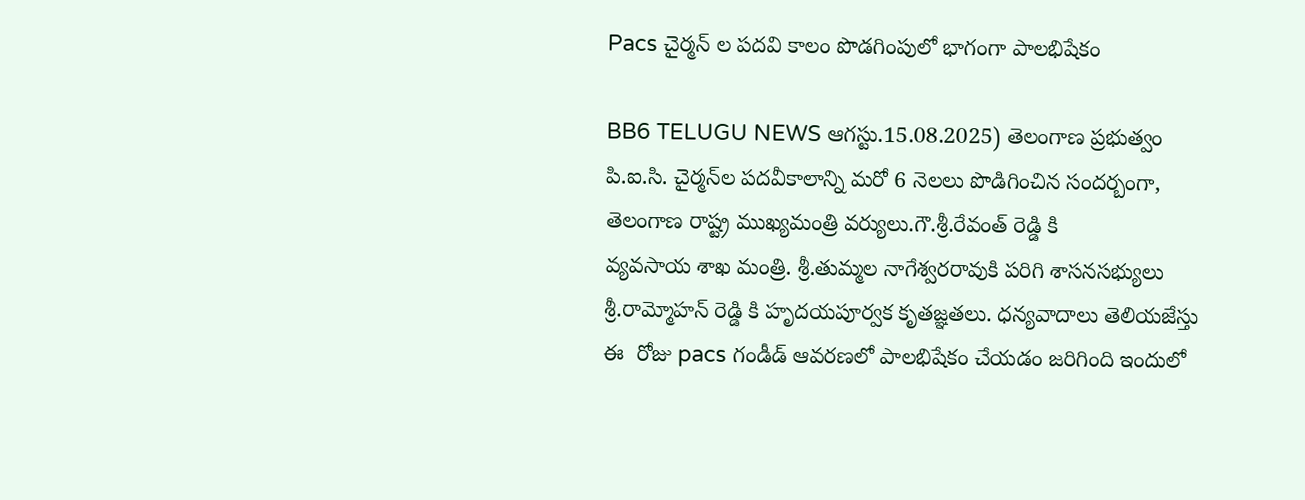Pacs చైర్మన్ ల పదవి కాలం పొడగింపులో భాగంగా పాలభిషేకం

BB6 TELUGU NEWS ఆగస్టు.15.08.2025) తెలంగాణ ప్రభుత్వం పి.ఐ.సి. చైర్మన్‌ల పదవీకాలాన్ని మరో 6 నెలలు పొడిగించిన సందర్బంగా, తెలంగాణ రాష్ట్ర ముఖ్యమంత్రి వర్యులు.గౌ.శ్రీ.రేవంత్ రెడ్డి కి
వ్యవసాయ శాఖ మంత్రి. శ్రీ.తుమ్మల నాగేశ్వరరావుకి పరిగి శాసనసభ్యులు శ్రీ.రామ్మోహన్ రెడ్డి కి హృదయపూర్వక కృతజ్ఞతలు. ధన్యవాదాలు తెలియజేస్తు
ఈ  రోజు pacs గండీడ్ ఆవరణలో పాలభిషేకం చేయడం జరిగింది ఇందులో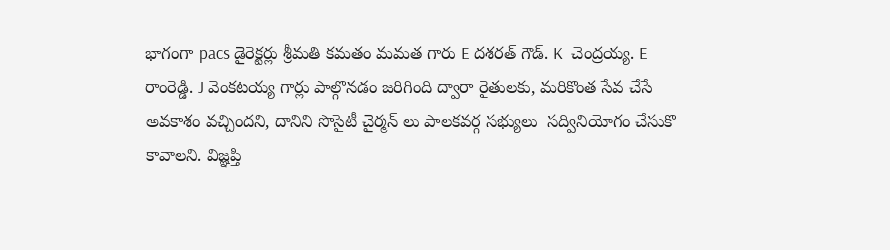భాగంగా pacs డైరెక్టర్లు శ్రీమతి కమతం మమత గారు E దశరత్ గౌడ్. K  చెంద్రయ్య. E  రాంరెడ్డి. J వెంకటయ్య గార్లు పాల్గొనడం జరిగింది ద్వారా రైతులకు, మరికొంత సేవ చేసే అవకాశం వచ్చిందని, దానిని సొసైటీ చైర్మన్ లు పాలకవర్గ సభ్యులు  సద్వినియోగం చేసుకొ కావాలని. విజ్ఞప్తి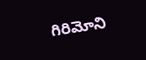గిరిమోని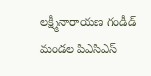లక్ష్మీనారాయణ గండీడ్ మండల పిఎసిఎస్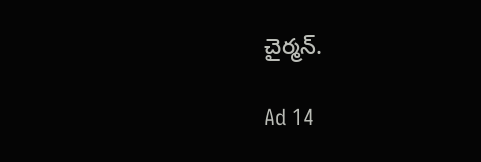చైర్మన్.

Ad 14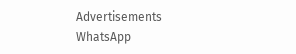Advertisements
WhatsApp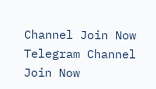Channel Join Now
Telegram Channel Join Now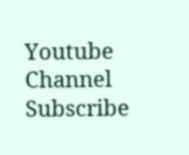Youtube Channel Subscribe